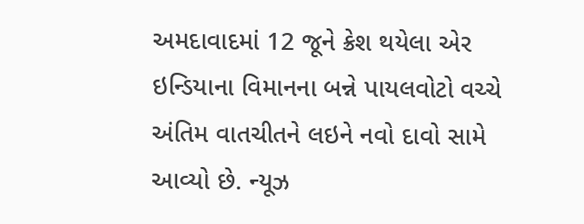અમદાવાદમાં 12 જૂને ક્રેશ થયેલા એર ઇન્ડિયાના વિમાનના બન્ને પાયલવોટો વચ્ચે અંતિમ વાતચીતને લઇને નવો દાવો સામે આવ્યો છે. ન્યૂઝ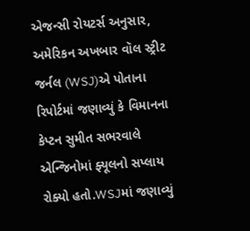એજન્સી રોયટર્સ અનુસાર, અમેરિકન અખબાર વૉલ સ્ટ્રીટ જર્નલ (WSJ)એ પોતાના રિપોર્ટમાં જણાવ્યું કે વિમાનના કેપ્ટન સુમીત સભરવાલે એન્જિનોમાં ફ્યૂલનો સપ્લાય રોક્યો હતો.WSJમાં જણાવ્યું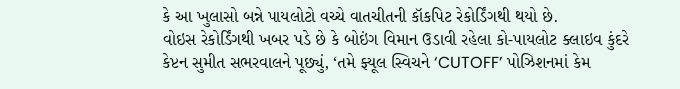કે આ ખુલાસો બન્ને પાયલોટો વચ્ચે વાતચીતની કૉકપિટ રેકોર્ડિંગથી થયો છે.
વોઇસ રેકોર્ડિંગથી ખબર પડે છે કે બોઇંગ વિમાન ઉડાવી રહેલા કો-પાયલોટ ક્લાઇવ કુંદરે કેપ્ટન સુમીત સભરવાલને પૂછ્યું, ‘તમે ફ્યૂલ સ્વિચને ‘CUTOFF’ પોઝિશનમાં કેમ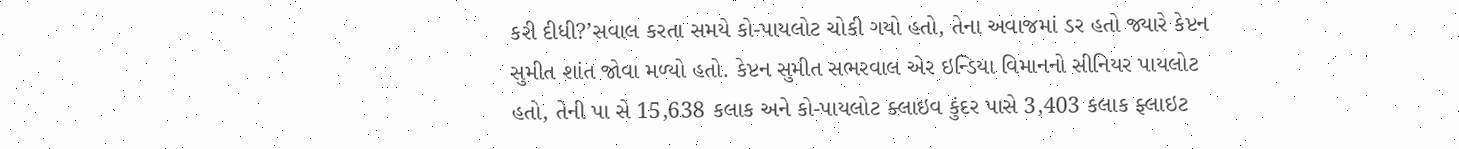કરી દીધી?’સવાલ કરતા સમયે કો-પાયલોટ ચોકી ગયો હતો, તેના અવાજમાં ડર હતો જ્યારે કેપ્ટન સુમીત શાંત જોવા મળ્યો હતો. કેપ્ટન સુમીત સભરવાલ એર ઇન્ડિયા વિમાનનો સીનિયર પાયલોટ હતો, તેની પા સે 15,638 કલાક અને કો-પાયલોટ ક્લાઇવ કુંદર પાસે 3,403 કલાક ફ્લાઇટ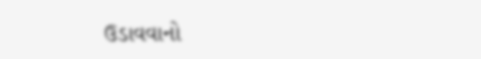ઉડાવવાનો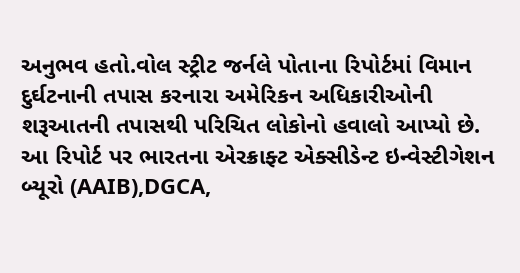અનુભવ હતો.વોલ સ્ટ્રીટ જર્નલે પોતાના રિપોર્ટમાં વિમાન દુર્ઘટનાની તપાસ કરનારા અમેરિકન અધિકારીઓની શરૂઆતની તપાસથી પરિચિત લોકોનો હવાલો આપ્યો છે. આ રિપોર્ટ પર ભારતના એરક્રાફ્ટ એક્સીડેન્ટ ઇન્વેસ્ટીગેશન બ્યૂરો (AAIB),DGCA,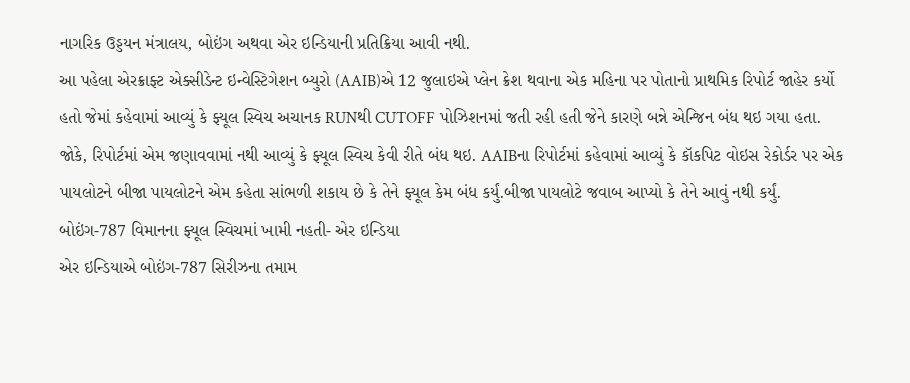નાગરિક ઉડ્ડયન મંત્રાલય, બોઇંગ અથવા એર ઇન્ડિયાની પ્રતિક્રિયા આવી નથી.
આ પહેલા એરક્રાફ્ટ એક્સીડેન્ટ ઇન્વેસ્ટિગેશન બ્યુરો (AAIB)એ 12 જુલાઇએ પ્લેન ક્રેશ થવાના એક મહિના પર પોતાનો પ્રાથમિક રિપોર્ટ જાહેર કર્યો હતો જેમાં કહેવામાં આવ્યું કે ફ્યૂલ સ્વિચ અચાનક RUNથી CUTOFF પોઝિશનમાં જતી રહી હતી જેને કારણે બન્ને એન્જિન બંધ થઇ ગયા હતા.
જોકે, રિપોર્ટમાં એમ જણાવવામાં નથી આવ્યું કે ફ્યૂલ સ્વિચ કેવી રીતે બંધ થઇ. AAIBના રિપોર્ટમાં કહેવામાં આવ્યું કે કૉકપિટ વોઇસ રેકોર્ડર પર એક પાયલોટને બીજા પાયલોટને એમ કહેતા સાંભળી શકાય છે કે તેને ફ્યૂલ કેમ બંધ કર્યું.બીજા પાયલોટે જવાબ આપ્યો કે તેને આવું નથી કર્યું.
બોઇંગ-787 વિમાનના ફ્યૂલ સ્વિચમાં ખામી નહતી- એર ઇન્ડિયા
એર ઇન્ડિયાએ બોઇંગ-787 સિરીઝના તમામ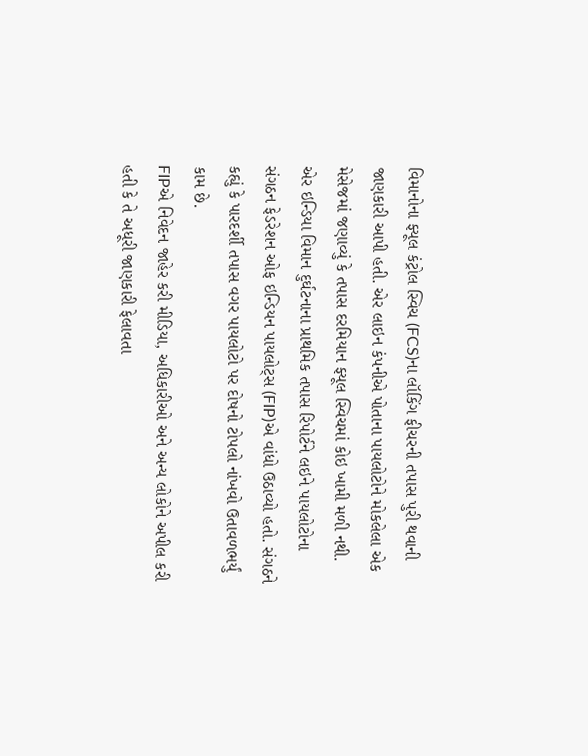વિમાનોના ફ્યૂલ કંટ્રોલ સ્વિચ (FCS)ના લૉકિંગ ફીચરની તપાસ પુરી થવાની જાણકારી આપી હતી. એર લાઇન કંપનીએ પોતાના પાયલોટોને મોકલેલા એક મેસેજમાં જણાવ્યું કે તપાસ દરમિયાન ફ્યૂલ સ્વિચમાં કોઇ ખામી મળી નથી.
એર ઇન્ડિયા વિમાન દુર્ઘટનાના પ્રાથમિક તપાસ રિપોર્ટને લઇને પાયલોટોના સંગઠન ફેડરેશન ઓફ ઇન્ડિયન પાયલોટ્સ (FIP)એ વાંધો ઉઠાવ્યો હતો. સંગઠને કહ્યું કે પારદર્શી તપાસ વગર પાયલોટો પર દોષનો ટોપલો નાંખવો ઉતાવળભર્યું કામ છે.
FIPએ નિવેદન જાહેર કરી મીડિયા, અધિકારીઓ અને અન્ય લોકોને અપીલ કરી હતી કે તે અધૂરી જાણકારી ફેલાવતા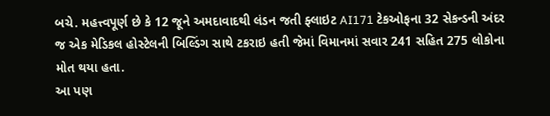બચે. મહત્ત્વપૂર્ણ છે કે 12 જૂને અમદાવાદથી લંડન જતી ફ્લાઇટ AI171 ટેકઓફના 32 સેકન્ડની અંદર જ એક મેડિકલ હોસ્ટેલની બિલ્ડિંગ સાથે ટકરાઇ હતી જેમાં વિમાનમાં સવાર 241 સહિત 275 લોકોના મોત થયા હતા.
આ પણ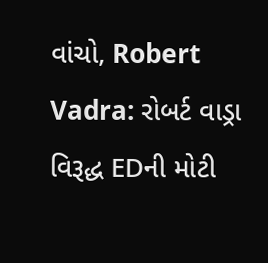વાંચો, Robert Vadra: રોબર્ટ વાડ્રા વિરૂદ્ધ EDની મોટી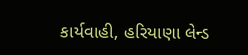કાર્યવાહી, હરિયાણા લેન્ડ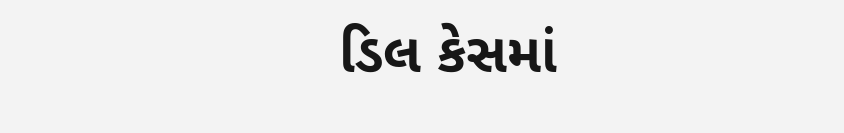ડિલ કેસમાં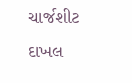ચાર્જશીટ દાખલ